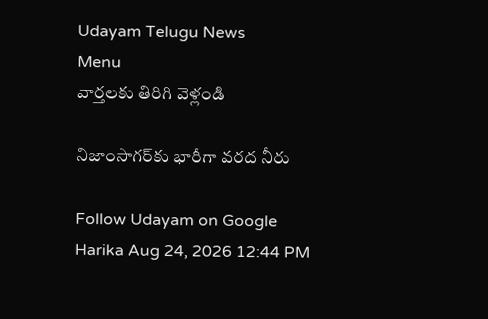Udayam Telugu News
Menu
వార్తలకు తిరిగి వెళ్లండి

నిజాంసాగర్‌కు భారీగా వరద నీరు

Follow Udayam on Google
Harika Aug 24, 2026 12:44 PM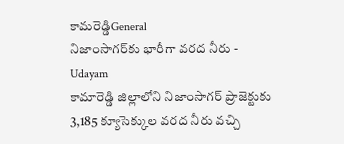కామరెడ్డిGeneral
నిజాంసాగర్‌కు భారీగా వరద నీరు - Udayam
కామారెడ్డి జిల్లాలోని నిజాంసాగర్‌ ప్రాజెక్టుకు 3,185 క్యూసెక్కుల వరద నీరు వచ్చి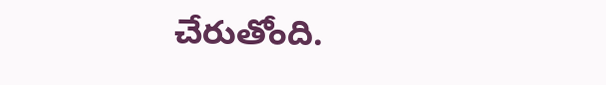చేరుతోంది.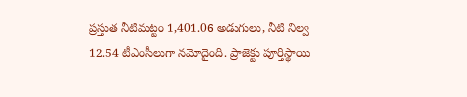ప్రస్తుత నీటిమట్టం 1,401.06 అడుగులు, నీటి నిల్వ 12.54 టీఎంసీలుగా నమోదైంది. ప్రాజెక్టు పూర్తిస్థాయి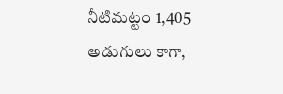నీటిమట్టం 1,405 అడుగులు కాగా,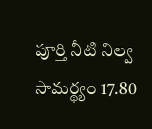పూర్తి నీటి నిల్వ సామర్థ్యం 17.80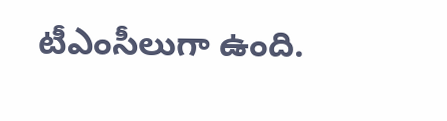టీఎంసీలుగా ఉంది.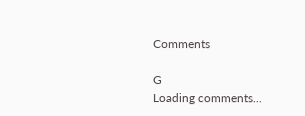Comments

G
Loading comments...